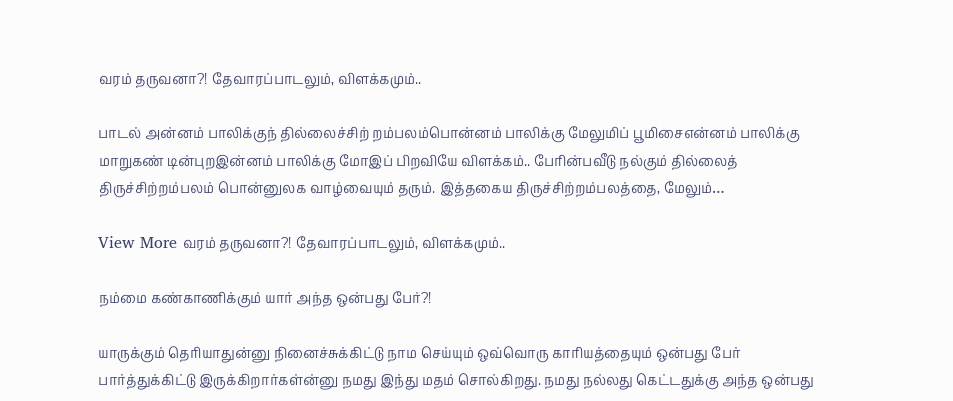வரம் தருவனா?! தேவாரப்பாடலும், விளக்கமும்..

பாடல் அன்னம் பாலிக்குந் தில்லைச்சிற் றம்பலம்பொன்னம் பாலிக்கு மேலுமிப் பூமிசைஎன்னம் பாலிக்கு மாறுகண் டின்புறஇன்னம் பாலிக்கு மோஇப் பிறவியே விளக்கம்.. பேரின்பவீடு நல்கும் தில்லைத் திருச்சிற்றம்பலம் பொன்னுலக வாழ்வையும் தரும். இத்தகைய திருச்சிற்றம்பலத்தை, மேலும்…

View More வரம் தருவனா?! தேவாரப்பாடலும், விளக்கமும்..

நம்மை கண்காணிக்கும் யார் அந்த ஒன்பது பேர்?!

யாருக்கும் தெரியாதுன்னு நினைச்சுக்கிட்டு நாம செய்யும் ஒவ்வொரு காரியத்தையும் ஒன்பது பேர் பார்த்துக்கிட்டு இருக்கிறார்கள்ன்னு நமது இந்து மதம் சொல்கிறது. நமது நல்லது கெட்டதுக்கு அந்த ஒன்பது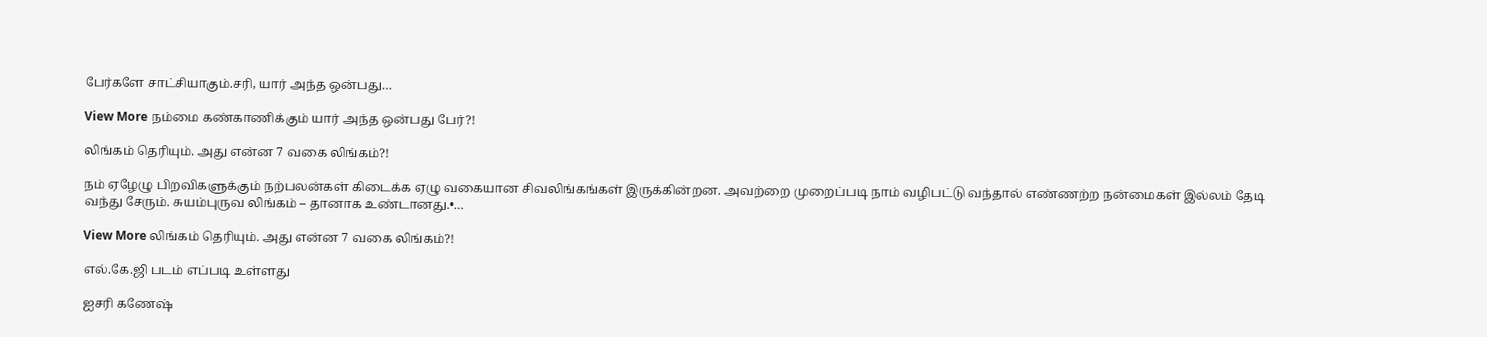பேர்களே சாட்சியாகும்.சரி, யார் அந்த ஒன்பது…

View More நம்மை கண்காணிக்கும் யார் அந்த ஒன்பது பேர்?!

லிங்கம் தெரியும். அது என்ன 7 வகை லிங்கம்?!

நம் ஏழேழு பிறவிகளுக்கும் நற்பலன்கள் கிடைக்க ஏழு வகையான சிவலிங்கங்கள் இருக்கின்றன. அவற்றை முறைப்படி நாம் வழிபட்டு வந்தால் எண்ணற்ற நன்மைகள் இல்லம் தேடி வந்து சேரும். சுயம்புருவ லிங்கம் – தானாக உண்டானது.•…

View More லிங்கம் தெரியும். அது என்ன 7 வகை லிங்கம்?!

எல்.கே.ஜி படம் எப்படி உள்ளது

ஐசரி கணேஷ்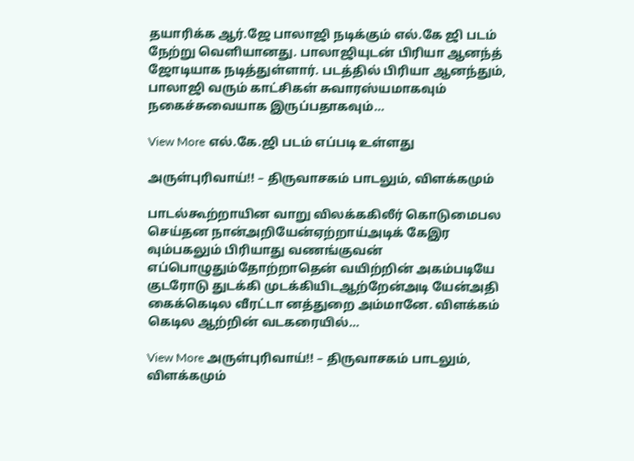தயாரிக்க ஆர்.ஜே பாலாஜி நடிக்கும் எல்.கே ஜி படம் நேற்று வெளியானது. பாலாஜியுடன் பிரியா ஆனந்த் ஜோடியாக நடித்துள்ளார். படத்தில் பிரியா ஆனந்தும், பாலாஜி வரும் காட்சிகள் சுவாரஸ்யமாகவும் நகைச்சுவையாக இருப்பதாகவும்…

View More எல்.கே.ஜி படம் எப்படி உள்ளது

அருள்புரிவாய்!! – திருவாசகம் பாடலும், விளக்கமும்

பாடல்கூற்றாயின வாறு விலக்ககிலீர் கொடுமைபல செய்தன நான்அறியேன்ஏற்றாய்அடிக் கேஇர வும்பகலும் பிரியாது வணங்குவன் எப்பொழுதும்தோற்றாதென் வயிற்றின் அகம்படியே குடரோடு துடக்கி முடக்கியிடஆற்றேன்அடி யேன்அதி கைக்கெடில வீரட்டா னத்துறை அம்மானே. விளக்கம் கெடில ஆற்றின் வடகரையில்…

View More அருள்புரிவாய்!! – திருவாசகம் பாடலும், விளக்கமும்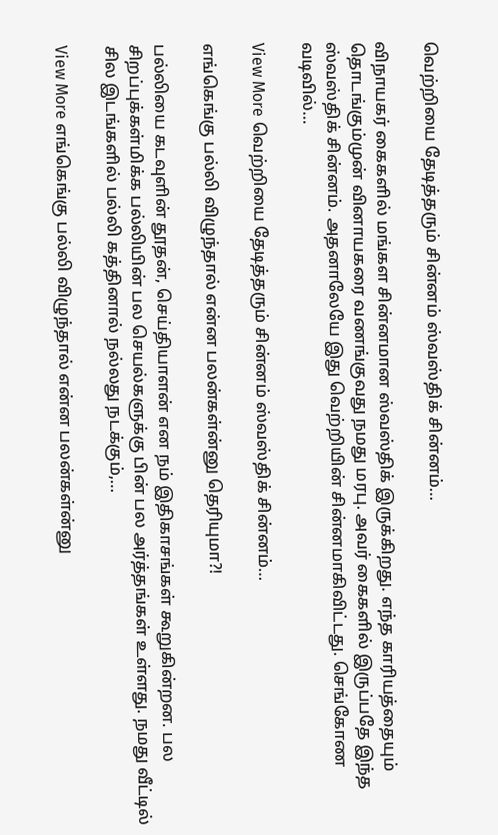வெற்றியை தேடித்தரும் சின்னம் ஸ்வஸ்திக் சின்னம்…

விநாயகர் கைகளில் மங்கள சின்னமான ஸ்வஸ்திக் இருக்கிறது. எந்த காரியத்தையும் தொடங்கும்முன் வினாயகரை வணங்குவது நமது மரபு. அவர் கைகளில் இருப்பதே இந்த ஸ்வஸ்திக் சின்னம். அதனாலேயே இது வெற்றியின் சின்னமாகிவிட்டது. செங்கோண வடிவில்…

View More வெற்றியை தேடித்தரும் சின்னம் ஸ்வஸ்திக் சின்னம்…

எங்கெங்கு பல்லி விழுந்தால் என்ன பலன்கள்ன்னு தெரியுமா?!

பல்லியை கடவுளின் தூதன், செய்தியாளன் என நம் இதிகாசங்கள் கூறுகின்றன. பல சிறப்புக்கள்மிக்க பல்லியின் பல செயல்களுக்கு பின் பல அர்த்தங்கள் உள்ளது. நமது வீட்டில் சில இடங்களில் பல்லி கத்தினால் நல்லது நடக்கும்,…

View More எங்கெங்கு பல்லி விழுந்தால் என்ன பலன்கள்ன்னு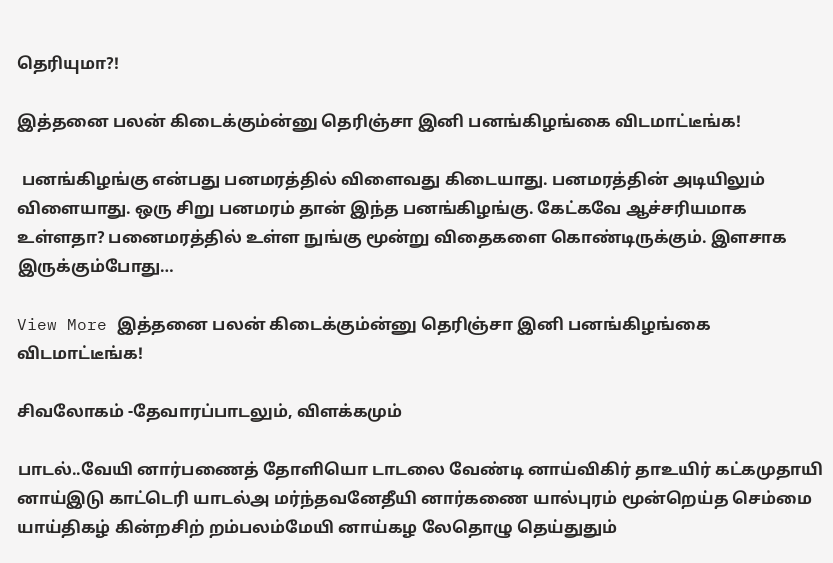தெரியுமா?!

இத்தனை பலன் கிடைக்கும்ன்னு தெரிஞ்சா இனி பனங்கிழங்கை விடமாட்டீங்க!

 பனங்கிழங்கு என்பது பனமரத்தில் விளைவது கிடையாது. பனமரத்தின் அடியிலும் விளையாது. ஒரு சிறு பனமரம் தான் இந்த பனங்கிழங்கு. கேட்கவே ஆச்சரியமாக உள்ளதா? பனைமரத்தில் உள்ள நுங்கு மூன்று விதைகளை கொண்டிருக்கும். இளசாக இருக்கும்போது…

View More இத்தனை பலன் கிடைக்கும்ன்னு தெரிஞ்சா இனி பனங்கிழங்கை விடமாட்டீங்க!

சிவலோகம் -தேவாரப்பாடலும், விளக்கமும்

பாடல்..வேயி னார்பணைத் தோளியொ டாடலை வேண்டி னாய்விகிர் தாஉயிர் கட்கமுதாயி னாய்இடு காட்டெரி யாடல்அ மர்ந்தவனேதீயி னார்கணை யால்புரம் மூன்றெய்த செம்மை யாய்திகழ் கின்றசிற் றம்பலம்மேயி னாய்கழ லேதொழு தெய்துதும்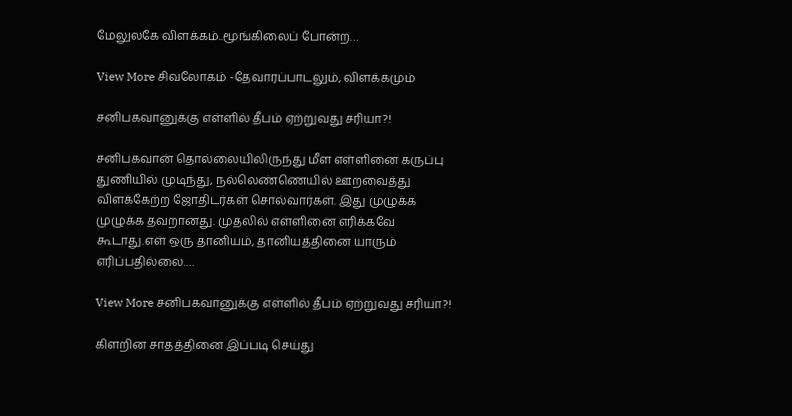மேலுலகே விளக்கம்..மூங்கிலைப் போன்ற…

View More சிவலோகம் -தேவாரப்பாடலும், விளக்கமும்

சனிபகவானுக்கு எள்ளில் தீபம் ஏற்றுவது சரியா?!

சனிபகவான் தொல்லையிலிருந்து மீள எள்ளினை கருப்பு துணியில் முடிந்து, நல்லெண்ணெயில் ஊறவைத்து விளக்கேற்ற ஜோதிடர்கள் சொல்வார்கள். இது முழுக்க முழுக்க தவறானது. முதலில் எள்ளினை எரிக்கவே கூடாது.எள் ஒரு தானியம், தானியத்தினை யாரும் எரிப்பதில்லை.…

View More சனிபகவானுக்கு எள்ளில் தீபம் ஏற்றுவது சரியா?!

கிளறின சாதத்தினை இப்படி செய்து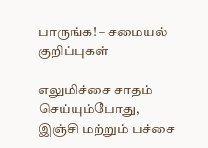பாருங்க! – சமையல் குறிப்புகள்

எலுமிச்சை சாதம் செய்யும்போது, இஞ்சி மற்றும் பச்சை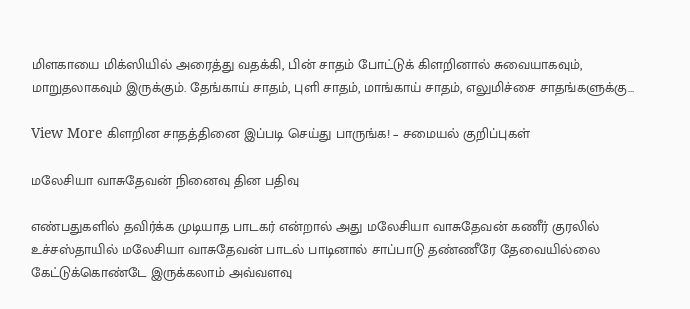மிளகாயை மிக்ஸியில் அரைத்து வதக்கி, பின் சாதம் போட்டுக் கிளறினால் சுவையாகவும், மாறுதலாகவும் இருக்கும். தேங்காய் சாதம், புளி சாதம், மாங்காய் சாதம், எலுமிச்சை சாதங்களுக்கு…

View More கிளறின சாதத்தினை இப்படி செய்து பாருங்க! – சமையல் குறிப்புகள்

மலேசியா வாசுதேவன் நினைவு தின பதிவு

எண்பதுகளில் தவிர்க்க முடியாத பாடகர் என்றால் அது மலேசியா வாசுதேவன் கணீர் குரலில் உச்சஸ்தாயில் மலேசியா வாசுதேவன் பாடல் பாடினால் சாப்பாடு தண்ணீரே தேவையில்லை கேட்டுக்கொண்டே இருக்கலாம் அவ்வளவு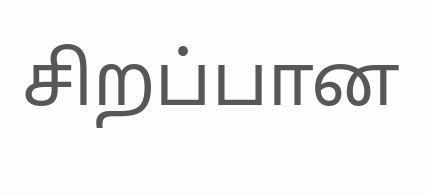சிறப்பான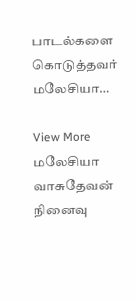பாடல்களை கொடுத்தவர் மலேசியா…

View More மலேசியா வாசுதேவன் நினைவு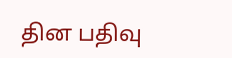தின பதிவு